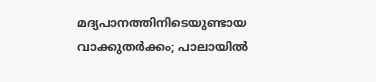മദ്യപാനത്തിനിടെയുണ്ടായ വാക്കുതർക്കം; പാലായിൽ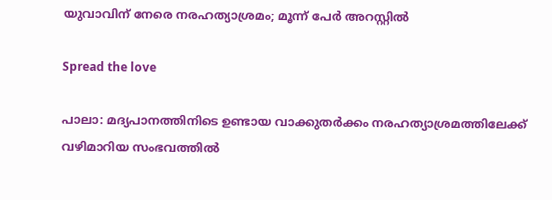യുവാവിന് നേരെ നരഹത്യാശ്രമം; മൂന്ന് പേർ അറസ്റ്റിൽ

Spread the love

പാലാ: മദ്യപാനത്തിനിടെ ഉണ്ടായ വാക്കുതർക്കം നരഹത്യാശ്രമത്തിലേക്ക് വഴിമാറിയ സംഭവത്തിൽ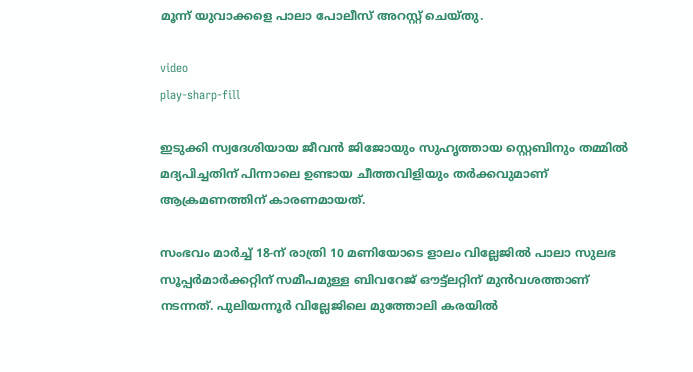മൂന്ന് യുവാക്കളെ പാലാ പോലീസ് അറസ്റ്റ് ചെയ്തു.

video
play-sharp-fill

ഇടുക്കി സ്വദേശിയായ ജീവൻ ജിജോയും സുഹൃത്തായ സ്റ്റെബിനും തമ്മിൽ മദ്യപിച്ചതിന് പിന്നാലെ ഉണ്ടായ ചീത്തവിളിയും തർക്കവുമാണ് ആക്രമണത്തിന് കാരണമായത്.

സംഭവം മാർച്ച് 18-ന് രാത്രി 10 മണിയോടെ ളാലം വില്ലേജിൽ പാലാ സുലഭ സൂപ്പർമാർക്കറ്റിന് സമീപമുള്ള ബിവറേജ് ഔട്ട്ലറ്റിന് മുൻവശത്താണ് നടന്നത്. പുലിയന്നൂർ വില്ലേജിലെ മുത്തോലി കരയിൽ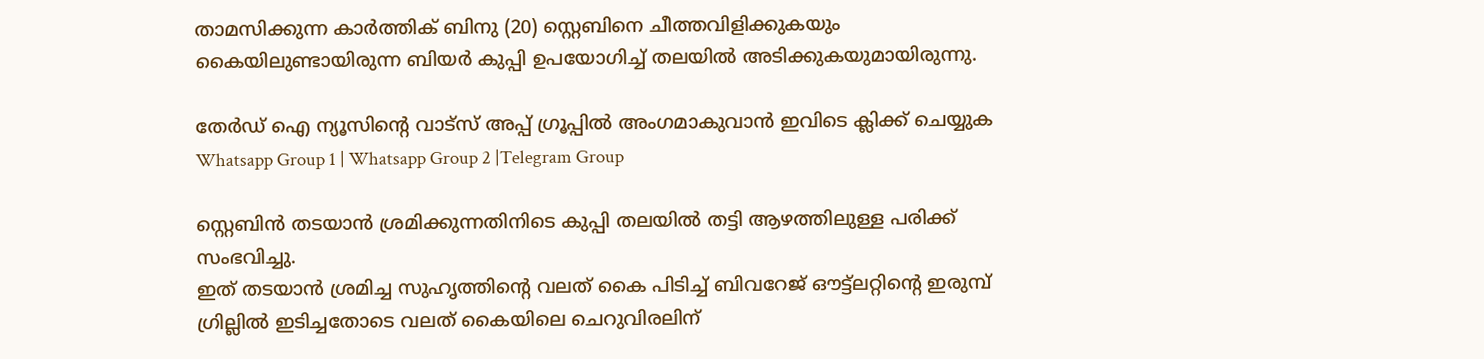താമസിക്കുന്ന കാർത്തിക് ബിനു (20) സ്റ്റെബിനെ ചീത്തവിളിക്കുകയും കൈയിലുണ്ടായിരുന്ന ബിയർ കുപ്പി ഉപയോഗിച്ച് തലയിൽ അടിക്കുകയുമായിരുന്നു.

തേർഡ് ഐ ന്യൂസിന്റെ വാട്സ് അപ്പ് ഗ്രൂപ്പിൽ അംഗമാകുവാൻ ഇവിടെ ക്ലിക്ക് ചെയ്യുക
Whatsapp Group 1 | Whatsapp Group 2 |Telegram Group

സ്റ്റെബിൻ തടയാൻ ശ്രമിക്കുന്നതിനിടെ കുപ്പി തലയിൽ തട്ടി ആഴത്തിലുള്ള പരിക്ക് സംഭവിച്ചു.
ഇത് തടയാൻ ശ്രമിച്ച സുഹൃത്തിന്റെ വലത് കൈ പിടിച്ച് ബിവറേജ് ഔട്ട്ലറ്റിന്റെ ഇരുമ്പ് ഗ്രില്ലിൽ ഇടിച്ചതോടെ വലത് കൈയിലെ ചെറുവിരലിന്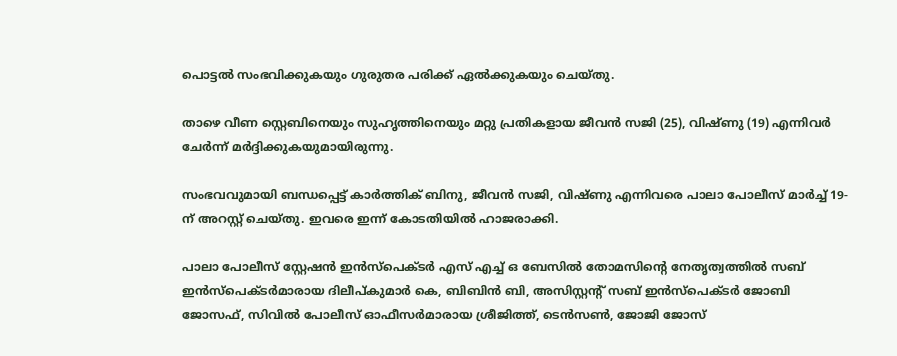പൊട്ടൽ സംഭവിക്കുകയും ഗുരുതര പരിക്ക് ഏൽക്കുകയും ചെയ്തു.

താഴെ വീണ സ്റ്റെബിനെയും സുഹൃത്തിനെയും മറ്റു പ്രതികളായ ജീവൻ സജി (25), വിഷ്ണു (19) എന്നിവർ ചേർന്ന് മർദ്ദിക്കുകയുമായിരുന്നു.

സംഭവവുമായി ബന്ധപ്പെട്ട് കാർത്തിക് ബിനു, ജീവൻ സജി, വിഷ്ണു എന്നിവരെ പാലാ പോലീസ് മാർച്ച് 19-ന് അറസ്റ്റ് ചെയ്തു. ഇവരെ ഇന്ന് കോടതിയിൽ ഹാജരാക്കി.

പാലാ പോലീസ് സ്റ്റേഷൻ ഇൻസ്പെക്ടർ എസ് എച്ച് ഒ ബേസിൽ തോമസിന്റെ നേതൃത്വത്തിൽ സബ് ഇൻസ്പെക്ടർമാരായ ദിലീപ്കുമാർ കെ, ബിബിൻ ബി, അസിസ്റ്റന്റ് സബ് ഇൻസ്പെക്ടർ ജോബി ജോസഫ്, സിവിൽ പോലീസ് ഓഫീസർമാരായ ശ്രീജിത്ത്, ടെൻസൺ, ജോജി ജോസ്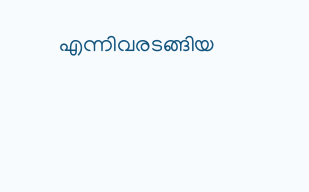എന്നിവരടങ്ങിയ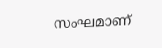സംഘമാണ്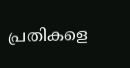പ്രതികളെ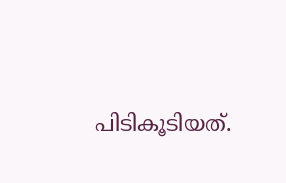പിടികൂടിയത്.